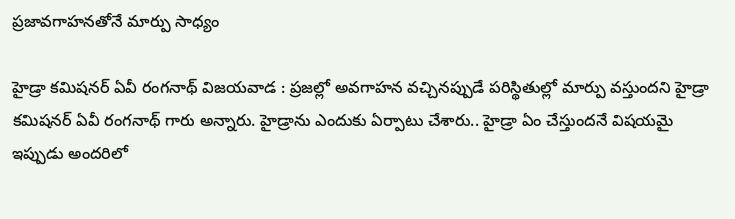ప్ర‌జావ‌గాహ‌న‌తోనే మార్పు సాధ్యం

హైడ్రా క‌మిష‌న‌ర్ ఏవీ రంగ‌నాథ్ విజ‌య‌వాడ : ప్ర‌జ‌ల్లో అవ‌గాహ‌న వ‌చ్చిన‌ప్పుడే ప‌రిస్థితుల్లో మార్పు వ‌స్తుంద‌ని హైడ్రా క‌మిష‌న‌ర్ ఏవీ రంగ‌నాథ్ గారు అన్నారు. హైడ్రాను ఎందుకు ఏర్పాటు చేశారు.. హైడ్రా ఏం చేస్తుంద‌నే విష‌య‌మై ఇప్పుడు అంద‌రిలో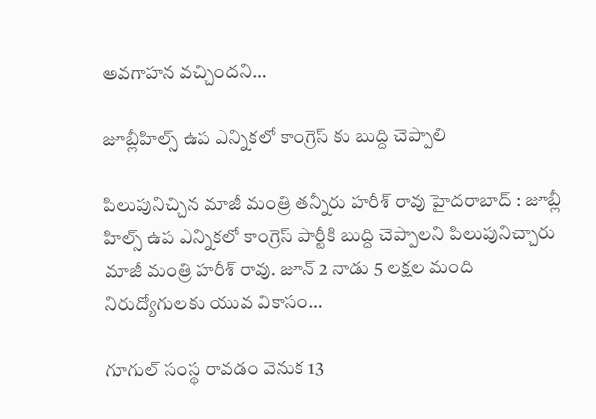అవ‌గాహ‌న వ‌చ్చింద‌ని…

జూబ్లీహిల్స్ ఉప ఎన్నిక‌లో కాంగ్రెస్ కు బుద్ది చెప్పాలి

పిలుపునిచ్చిన మాజీ మంత్రి త‌న్నీరు హ‌రీశ్ రావు హైద‌రాబాద్ : జూబ్లీ హిల్స్ ఉప ఎన్నిక‌లో కాంగ్రెస్ పార్టీకి బుద్ది చెప్పాల‌ని పిలుపునిచ్చారు మాజీ మంత్రి హ‌రీశ్ రావు. జూన్ 2 నాడు 5 లక్షల మంది నిరుద్యోగులకు యువ వికాసం…

గూగుల్ సంస్థ రావడం వెనుక 13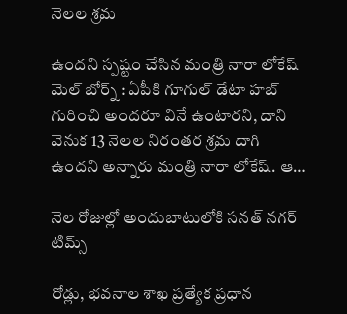నెలల శ్ర‌మ

ఉంద‌ని స్ప‌ష్టం చేసిన మంత్రి నారా లోకేష్ మెల్ బోర్న్ : ఏపీకి గూగుల్ డేటా హబ్ గురించి అందరూ వినే ఉంటార‌ని, దాని వెనుక 13 నెలల నిరంతర శ్రమ దాగి ఉంద‌ని అన్నారు మంత్రి నారా లోకేష్‌. ఆ…

నెల రోజుల్లో అందుబాటులోకి సనత్ నగర్ టిమ్స్

రోడ్లు, భవనాల శాఖ ప్రత్యేక ప్రధాన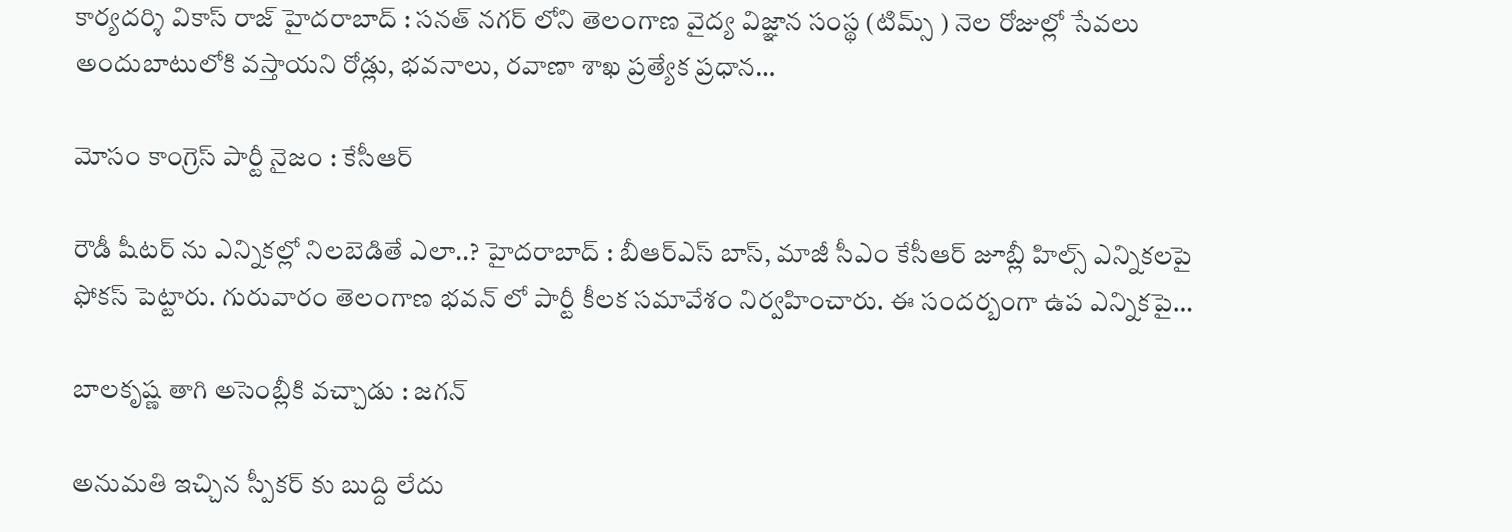కార్యదర్శి వికాస్ రాజ్ హైద‌రాబాద్ : సనత్ నగర్ లోని తెలంగాణ వైద్య విజ్ఞాన సంస్థ (టిమ్స్ ) నెల రోజుల్లో సేవలు అందుబాటులోకి వస్తాయని రోడ్లు, భవనాలు, రవాణా శాఖ ప్రత్యేక ప్రధాన…

మోసం కాంగ్రెస్ పార్టీ నైజం : కేసీఆర్

రౌడీ షీట‌ర్ ను ఎన్నిక‌ల్లో నిల‌బెడితే ఎలా..? హైద‌రాబాద్ : బీఆర్ఎస్ బాస్, మాజీ సీఎం కేసీఆర్ జూబ్లీ హిల్స్ ఎన్నిక‌ల‌పై ఫోక‌స్ పెట్టారు. గురువారం తెలంగాణ భ‌వ‌న్ లో పార్టీ కీల‌క స‌మావేశం నిర్వహించారు. ఈ సంద‌ర్బంగా ఉప ఎన్నిక‌పై…

బాలకృష్ణ తాగి అసెంబ్లీకి వచ్చాడు : జగన్

అనుమ‌తి ఇచ్చిన స్పీక‌ర్ కు బుద్ది లేదు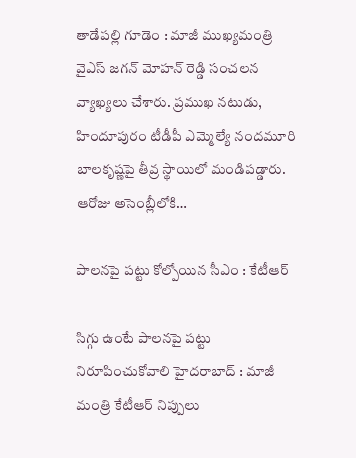తాడేప‌ల్లి గూడెం : మాజీ ముఖ్య‌మంత్రి వైఎస్ జ‌గ‌న్ మోహ‌న్ రెడ్డి సంచ‌ల‌న వ్యాఖ్య‌లు చేశారు. ప్ర‌ముఖ న‌టుడు, హిందూపురం టీడీపీ ఎమ్మెల్యే నంద‌మూరి బాల‌కృష్ణ‌పై తీవ్ర స్థాయిలో మండిప‌డ్డారు. ఆరోజు అసెంబ్లీలోకి…

పాల‌న‌పై ప‌ట్టు కోల్పోయిన సీఎం : కేటీఆర్

సిగ్గు ఉంటే పాలనపై పట్టు నిరూపించుకోవాలి హైద‌రాబాద్ : మాజీ మంత్రి కేటీఆర్ నిప్పులు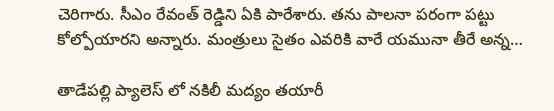చెరిగారు. సీఎం రేవంత్ రెడ్డిని ఏకి పారేశారు. త‌ను పాల‌నా ప‌రంగా ప‌ట్టు కోల్పోయార‌ని అన్నారు. మంత్రులు సైతం ఎవ‌రికి వారే య‌మునా తీరే అన్న…

తాడేప‌ల్లి ప్యాలెస్ లో న‌కిలీ మ‌ద్యం త‌యారీ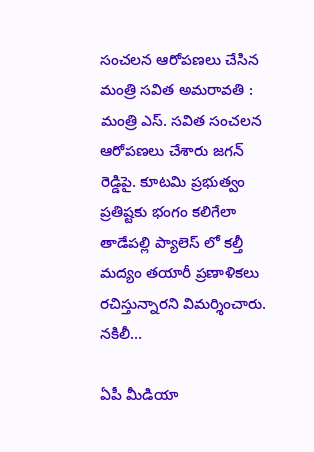సంచ‌ల‌న ఆరోప‌ణ‌లు చేసిన మంత్రి స‌విత అమ‌రావ‌తి : మంత్రి ఎస్. స‌విత సంచ‌ల‌న ఆరోప‌ణ‌లు చేశారు జ‌గ‌న్ రెడ్డిపై. కూటమి ప్రభుత్వం ప్రతిష్టకు భంగం కలిగేలా తాడేపల్లి ప్యాలెస్ లో కల్తీ మద్యం తయారీ ప్రణాళికలు రచిస్తున్నారని విమర్శించారు. నకిలీ…

ఏపీ మీడియా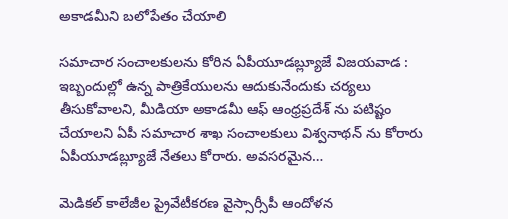అకాడమీని బ‌లోపేతం చేయాలి

స‌మాచార సంచాల‌కుల‌ను కోరిన ఏపీయూడ‌బ్ల్యూజే విజ‌య‌వాడ : ఇబ్బందుల్లో ఉన్న పాత్రికేయులను ఆదుకునేందుకు చ‌ర్య‌లు తీసుకోవాల‌ని, మీడియా అకాడమీ ఆఫ్ ఆంధ్రప్రదేశ్ ను పటిష్టం చేయాల‌ని ఏపీ స‌మాచార శాఖ సంచాల‌కులు విశ్వ‌నాథ‌న్ ను కోరారు ఏపీయూడ‌బ్ల్యూజే నేత‌లు కోరారు. అవసరమైన…

మెడిక‌ల్ కాలేజీల ప్రైవేటీక‌ర‌ణ వైస్సార్సీపీ ఆందోళ‌న‌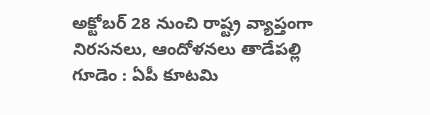అక్టోబ‌ర్ 28 నుంచి రాష్ట్ర వ్యాప్తంగా నిర‌స‌న‌లు, ఆందోళ‌న‌లు తాడేప‌ల్లి గూడెం : ఏపీ కూట‌మి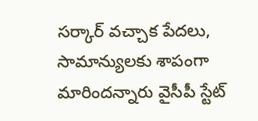స‌ర్కార్ వ‌చ్చాక పేద‌లు, సామాన్యుల‌కు శాపంగా మారింద‌న్నారు వైసీపీ స్టేట్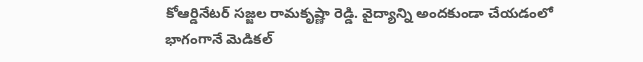కోఆర్డినేట‌ర్ స‌జ్జ‌ల రామ‌కృష్ణా రెడ్డి. వైద్యాన్ని అంద‌కుండా చేయ‌డంలో భాగంగానే మెడిక‌ల్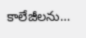కాలేజీల‌ను…